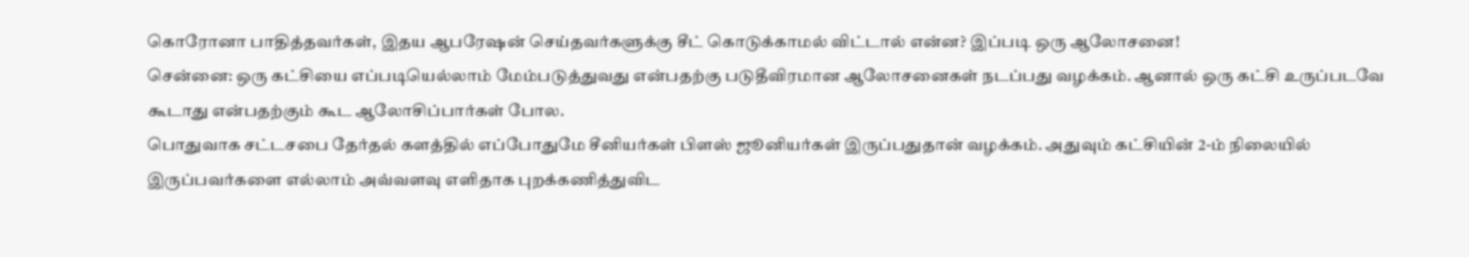கொரோனா பாதித்தவர்கள், இதய ஆபரேஷன் செய்தவர்களுக்கு சீட் கொடுக்காமல் விட்டால் என்ன? இப்படி ஒரு ஆலோசனை!
சென்னை: ஒரு கட்சியை எப்படியெல்லாம் மேம்படுத்துவது என்பதற்கு படுதீவிரமான ஆலோசனைகள் நடப்பது வழக்கம். ஆனால் ஒரு கட்சி உருப்படவே கூடாது என்பதற்கும் கூட ஆலோசிப்பார்கள் போல.
பொதுவாக சட்டசபை தேர்தல் களத்தில் எப்போதுமே சீனியர்கள் பிளஸ் ஜூனியர்கள் இருப்பதுதான் வழக்கம். அதுவும் கட்சியின் 2-ம் நிலையில் இருப்பவர்களை எல்லாம் அவ்வளவு எளிதாக புறக்கணித்துவிட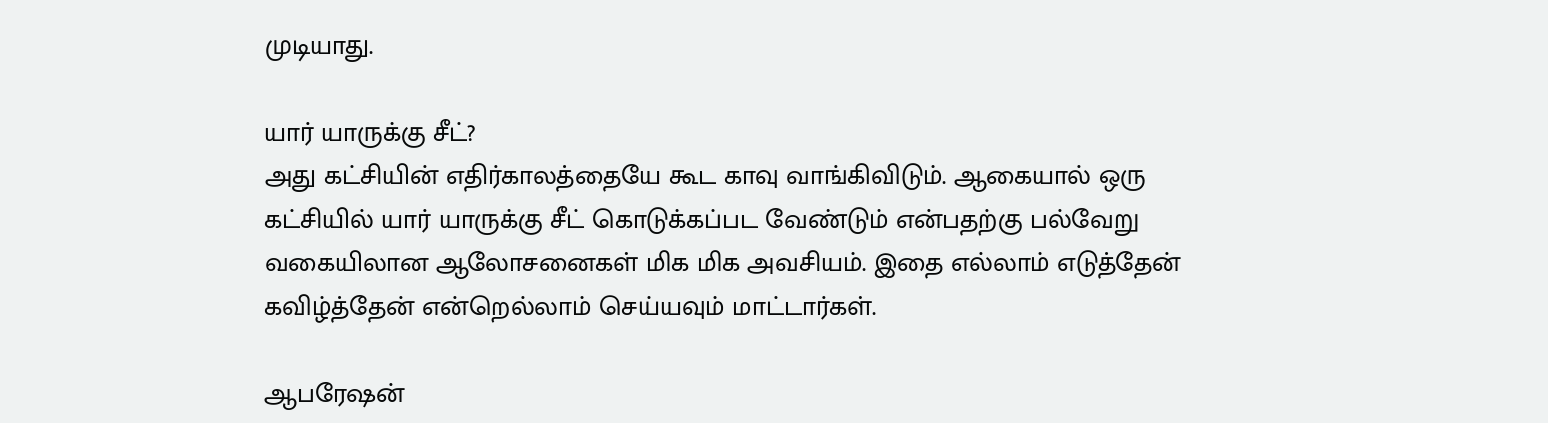முடியாது.

யார் யாருக்கு சீட்?
அது கட்சியின் எதிர்காலத்தையே கூட காவு வாங்கிவிடும். ஆகையால் ஒரு கட்சியில் யார் யாருக்கு சீட் கொடுக்கப்பட வேண்டும் என்பதற்கு பல்வேறு வகையிலான ஆலோசனைகள் மிக மிக அவசியம். இதை எல்லாம் எடுத்தேன் கவிழ்த்தேன் என்றெல்லாம் செய்யவும் மாட்டார்கள்.

ஆபரேஷன்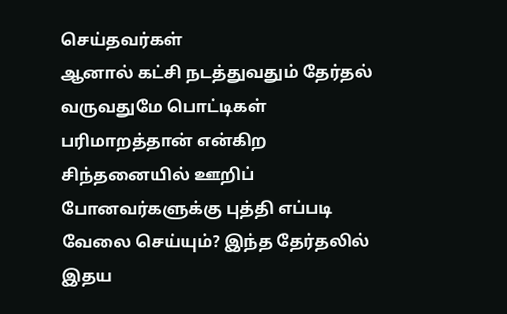செய்தவர்கள்
ஆனால் கட்சி நடத்துவதும் தேர்தல் வருவதுமே பொட்டிகள் பரிமாறத்தான் என்கிற சிந்தனையில் ஊறிப் போனவர்களுக்கு புத்தி எப்படி வேலை செய்யும்? இந்த தேர்தலில் இதய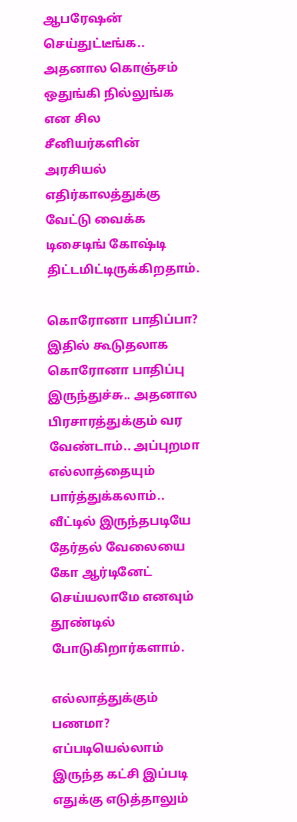ஆபரேஷன் செய்துட்டீங்க.. அதனால கொஞ்சம் ஒதுங்கி நில்லுங்க என சில சீனியர்களின் அரசியல் எதிர்காலத்துக்கு வேட்டு வைக்க டிசைடிங் கோஷ்டி திட்டமிட்டிருக்கிறதாம்.

கொரோனா பாதிப்பா?
இதில் கூடுதலாக கொரோனா பாதிப்பு இருந்துச்சு.. அதனால பிரசாரத்துக்கும் வர வேண்டாம்.. அப்புறமா எல்லாத்தையும் பார்த்துக்கலாம்.. வீட்டில் இருந்தபடியே தேர்தல் வேலையை கோ ஆர்டினேட் செய்யலாமே எனவும் தூண்டில் போடுகிறார்களாம்.

எல்லாத்துக்கும் பணமா?
எப்படியெல்லாம் இருந்த கட்சி இப்படி எதுக்கு எடுத்தாலும்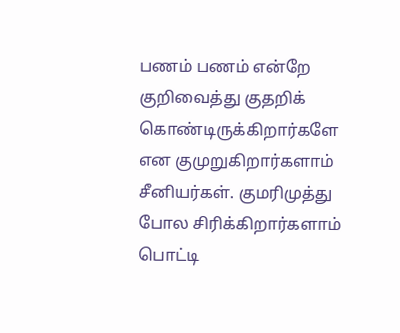பணம் பணம் என்றே குறிவைத்து குதறிக் கொண்டிருக்கிறார்களே என குமுறுகிறார்களாம் சீனியர்கள். குமரிமுத்து போல சிரிக்கிறார்களாம் பொட்டி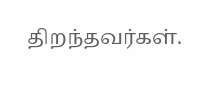திறந்தவர்கள்.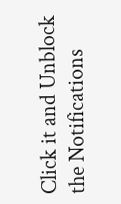Click it and Unblock the Notifications